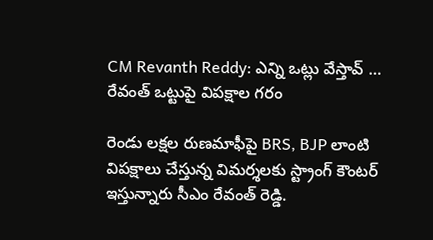CM Revanth Reddy: ఎన్ని ఒట్లు వేస్తావ్ … రేవంత్ ఒట్టుపై విపక్షాల గరం

రెండు లక్షల రుణమాఫీపై BRS, BJP లాంటి విపక్షాలు చేస్తున్న విమర్శలకు స్ట్రాంగ్ కౌంటర్ ఇస్తున్నారు సీఎం రేవంత్ రెడ్డి.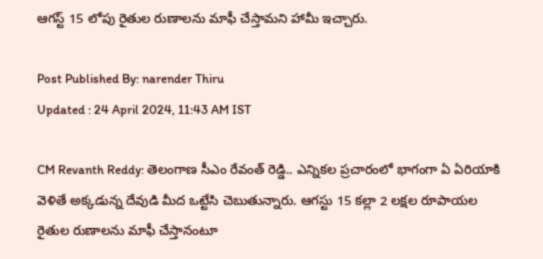ఆగస్ట్ 15 లోపు రైతుల రుణాలను మాఫీ చేస్తామని హామీ ఇచ్చారు.

Post Published By: narender Thiru
Updated : 24 April 2024, 11:43 AM IST

CM Revanth Reddy: తెలంగాణ సీఎం రేవంత్ రెడ్డి.. ఎన్నికల ప్రచారంలో భాగంగా ఏ ఏరియాకి వెళితే అక్కడున్న దేవుడి మీద ఒట్టేసి చెబుతున్నారు. ఆగస్టు 15 కల్లా 2 లక్షల రూపాయల రైతుల రుణాలను మాఫీ చేస్తానంటూ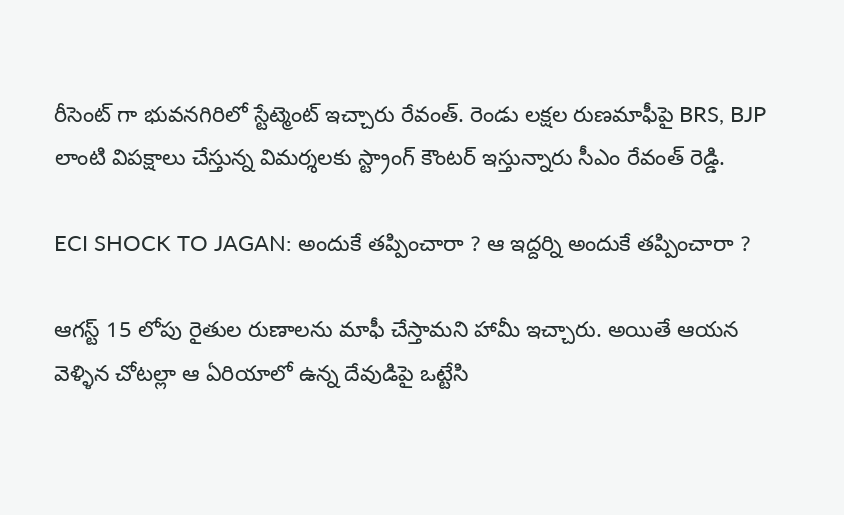రీసెంట్ గా భువనగిరిలో స్టేట్మెంట్ ఇచ్చారు రేవంత్. రెండు లక్షల రుణమాఫీపై BRS, BJP లాంటి విపక్షాలు చేస్తున్న విమర్శలకు స్ట్రాంగ్ కౌంటర్ ఇస్తున్నారు సీఎం రేవంత్ రెడ్డి.

ECI SHOCK TO JAGAN: అందుకే తప్పించారా ? ఆ ఇద్దర్ని అందుకే తప్పించారా ?

ఆగస్ట్ 15 లోపు రైతుల రుణాలను మాఫీ చేస్తామని హామీ ఇచ్చారు. అయితే ఆయన వెళ్ళిన చోటల్లా ఆ ఏరియాలో ఉన్న దేవుడిపై ఒట్టేసి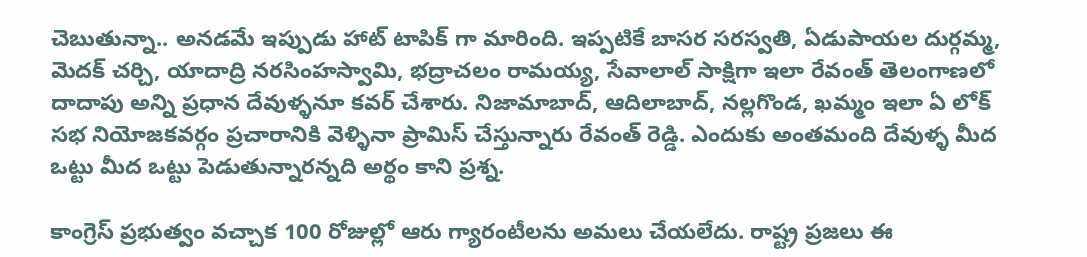చెబుతున్నా.. అనడమే ఇప్పుడు హాట్ టాపిక్ గా మారింది. ఇప్పటికే బాసర సరస్వతి, ఏడుపాయల దుర్గమ్మ, మెదక్ చర్చి, యాదాద్రి నరసింహస్వామి, భద్రాచలం రామయ్య, సేవాలాల్ సాక్షిగా ఇలా రేవంత్ తెలంగాణలో దాదాపు అన్ని ప్రధాన దేవుళ్ళనూ కవర్ చేశారు. నిజామాబాద్, ఆదిలాబాద్, నల్లగొండ, ఖమ్మం ఇలా ఏ లోక్ సభ నియోజకవర్గం ప్రచారానికి వెళ్ళినా ప్రామిస్ చేస్తున్నారు రేవంత్ రెడ్డి. ఎందుకు అంతమంది దేవుళ్ళ మీద ఒట్టు మీద ఒట్టు పెడుతున్నారన్నది అర్థం కాని ప్రశ్న.

కాంగ్రెస్ ప్రభుత్వం వచ్చాక 100 రోజుల్లో ఆరు గ్యారంటీలను అమలు చేయలేదు. రాష్ట్ర ప్రజలు ఈ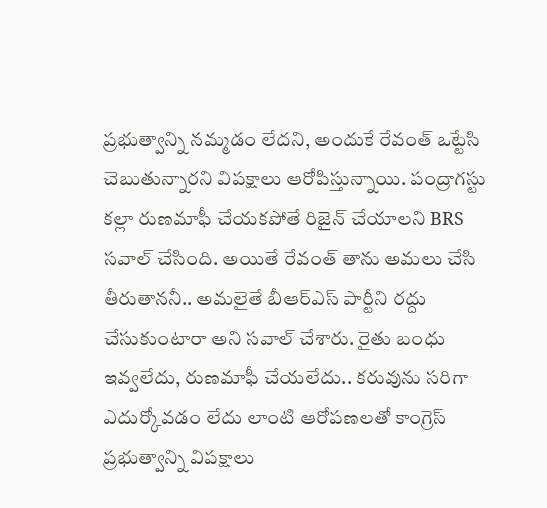ప్రభుత్వాన్ని నమ్మడం లేదని, అందుకే రేవంత్ ఒట్టేసి చెబుతున్నారని విపక్షాలు ఆరోపిస్తున్నాయి. పంద్రాగస్టు కల్లా రుణమాఫీ చేయకపోతే రిజైన్ చేయాలని BRS సవాల్ చేసింది. అయితే రేవంత్ తాను అమలు చేసి తీరుతాననీ.. అమలైతే బీఆర్ఎస్ పార్టీని రద్దు చేసుకుంటారా అని సవాల్ చేశారు. రైతు బంధు ఇవ్వలేదు, రుణమాఫీ చేయలేదు.. కరువును సరిగా ఎదుర్కోవడం లేదు లాంటి ఆరోపణలతో కాంగ్రెస్ ప్రభుత్వాన్ని విపక్షాలు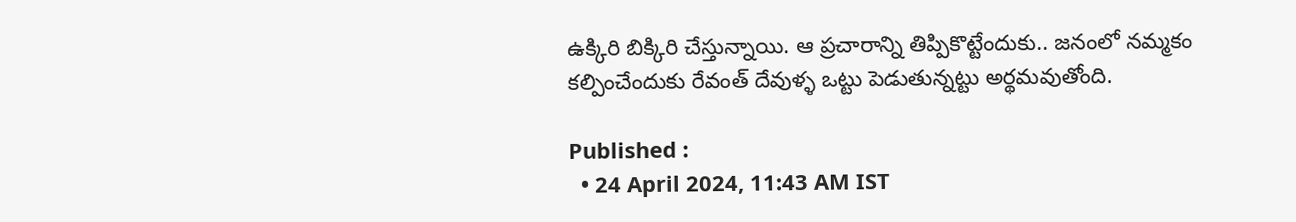ఉక్కిరి బిక్కిరి చేస్తున్నాయి. ఆ ప్రచారాన్ని తిప్పికొట్టేందుకు.. జనంలో నమ్మకం కల్పించేందుకు రేవంత్ దేవుళ్ళ ఒట్టు పెడుతున్నట్టు అర్థమవుతోంది.

Published :
  • 24 April 2024, 11:43 AM IST